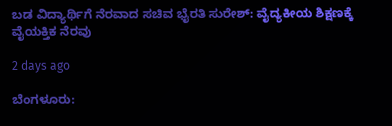ಬಡ ವಿದ್ಯಾರ್ಥಿಗೆ ನೆರವಾದ ಸಚಿವ ಭೈರತಿ ಸುರೇಶ್: ವೈದ್ಯಕೀಯ ಶಿಕ್ಷಣಕ್ಕೆ ವೈಯಕ್ತಿಕ ನೆರವು

2 days ago

ಬೆಂಗಳೂರು: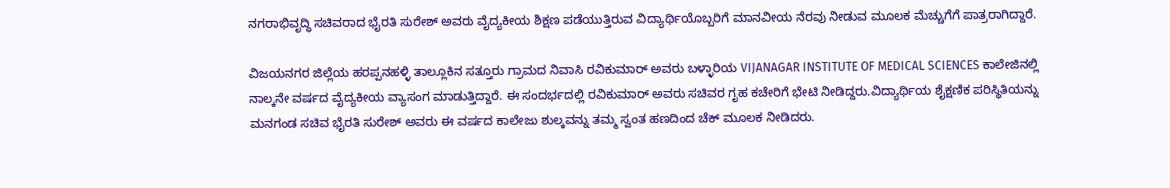ನಗರಾಭಿವೃದ್ಧಿ ಸಚಿವರಾದ ಭೈರತಿ ಸುರೇಶ್ ಅವರು ವೈದ್ಯಕೀಯ ಶಿಕ್ಷಣ ಪಡೆಯುತ್ತಿರುವ ವಿದ್ಯಾರ್ಥಿಯೊಬ್ಬರಿಗೆ ಮಾನವೀಯ ನೆರವು ನೀಡುವ ಮೂಲಕ ಮೆಚ್ಚುಗೆಗೆ ಪಾತ್ರರಾಗಿದ್ದಾರೆ.

ವಿಜಯನಗರ ಜಿಲ್ಲೆಯ ಹರಪ್ಪನಹಳ್ಳಿ ತಾಲ್ಲೂಕಿನ ಸತ್ತೂರು ಗ್ರಾಮದ ನಿವಾಸಿ ರವಿಕುಮಾರ್‌ ಅವರು ಬಳ್ಳಾರಿಯ VIJANAGAR INSTITUTE OF MEDICAL SCIENCES ಕಾಲೇಜಿನಲ್ಲಿ ನಾಲ್ಕನೇ ವರ್ಷದ ವೈದ್ಯಕೀಯ ವ್ಯಾಸಂಗ ಮಾಡುತ್ತಿದ್ದಾರೆ. ಈ ಸಂದರ್ಭದಲ್ಲಿ ರವಿಕುಮಾರ್‌ ಅವರು ಸಚಿವರ ಗೃಹ ಕಚೇರಿಗೆ ಭೇಟಿ ನೀಡಿದ್ದರು.ವಿದ್ಯಾರ್ಥಿಯ ಶೈಕ್ಷಣಿಕ ಪರಿಸ್ಥಿತಿಯನ್ನು ಮನಗಂಡ ಸಚಿವ ಭೈರತಿ ಸುರೇಶ್ ಅವರು ಈ ವರ್ಷದ ಕಾಲೇಜು ಶುಲ್ಕವನ್ನು ತಮ್ಮ ಸ್ವಂತ ಹಣದಿಂದ ಚೆಕ್‌ ಮೂಲಕ ನೀಡಿದರು.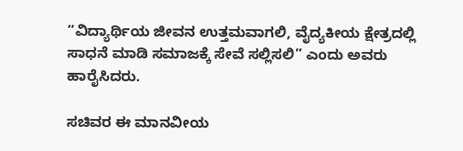“ವಿದ್ಯಾರ್ಥಿಯ ಜೀವನ ಉತ್ತಮವಾಗಲಿ, ವೈದ್ಯಕೀಯ ಕ್ಷೇತ್ರದಲ್ಲಿ ಸಾಧನೆ ಮಾಡಿ ಸಮಾಜಕ್ಕೆ ಸೇವೆ ಸಲ್ಲಿಸಲಿ” ಎಂದು ಅವರು ಹಾರೈಸಿದರು.

ಸಚಿವರ ಈ ಮಾನವೀಯ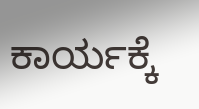ಕಾರ್ಯಕ್ಕೆ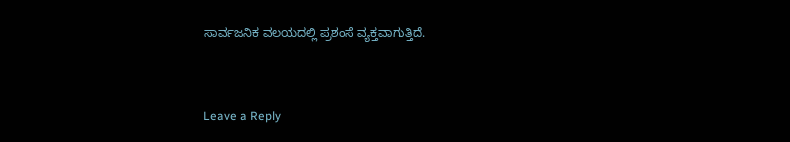ಸಾರ್ವಜನಿಕ ವಲಯದಲ್ಲಿ ಪ್ರಶಂಸೆ ವ್ಯಕ್ತವಾಗುತ್ತಿದೆ.


Leave a Reply